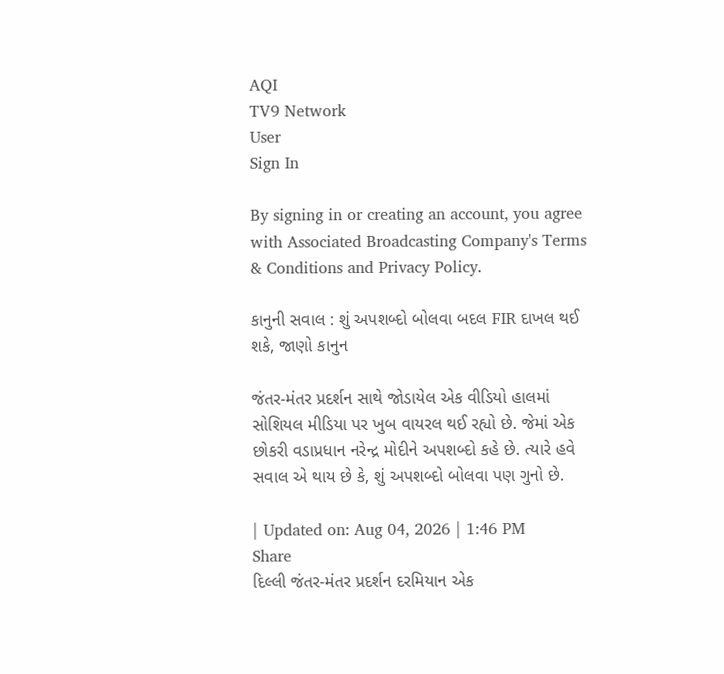AQI
TV9 Network
User
Sign In

By signing in or creating an account, you agree with Associated Broadcasting Company's Terms & Conditions and Privacy Policy.

કાનુની સવાલ : શું અપશબ્દો બોલવા બદલ FIR દાખલ થઈ શકે, જાણો કાનુન

જંતર-મંતર પ્રદર્શન સાથે જોડાયેલ એક વીડિયો હાલમાં સોશિયલ મીડિયા પર ખુબ વાયરલ થઈ રહ્યો છે. જેમાં એક છોકરી વડાપ્રધાન નરેન્દ્ર મોદીને અપશબ્દો કહે છે. ત્યારે હવે સવાલ એ થાય છે કે, શું અપશબ્દો બોલવા પણ ગુનો છે.

| Updated on: Aug 04, 2026 | 1:46 PM
Share
દિલ્લી જંતર-મંતર પ્રદર્શન દરમિયાન એક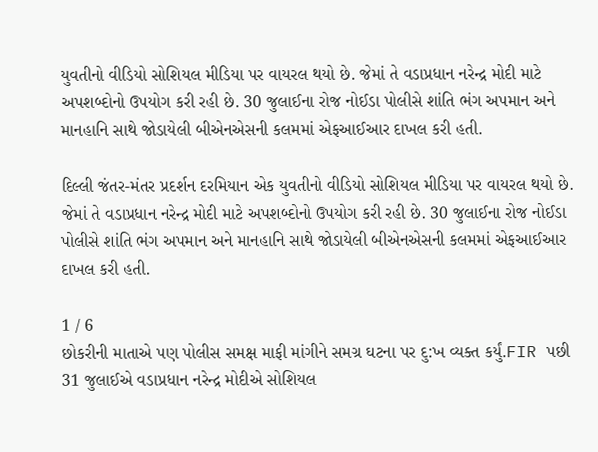યુવતીનો વીડિયો સોશિયલ મીડિયા પર વાયરલ થયો છે. જેમાં તે વડાપ્રધાન નરેન્દ્ર મોદી માટે અપશબ્દોનો ઉપયોગ કરી રહી છે. 30 જુલાઈના રોજ નોઈડા પોલીસે શાંતિ ભંગ અપમાન અને માનહાનિ સાથે જોડાયેલી બીએનએસની કલમમાં એફઆઈઆર દાખલ કરી હતી.

દિલ્લી જંતર-મંતર પ્રદર્શન દરમિયાન એક યુવતીનો વીડિયો સોશિયલ મીડિયા પર વાયરલ થયો છે. જેમાં તે વડાપ્રધાન નરેન્દ્ર મોદી માટે અપશબ્દોનો ઉપયોગ કરી રહી છે. 30 જુલાઈના રોજ નોઈડા પોલીસે શાંતિ ભંગ અપમાન અને માનહાનિ સાથે જોડાયેલી બીએનએસની કલમમાં એફઆઈઆર દાખલ કરી હતી.

1 / 6
છોકરીની માતાએ પણ પોલીસ સમક્ષ માફી માંગીને સમગ્ર ઘટના પર દુ:ખ વ્યક્ત કર્યું.FIR પછી 31 જુલાઈએ વડાપ્રધાન નરેન્દ્ર મોદીએ સોશિયલ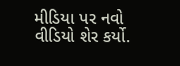મીડિયા પર નવો વીડિયો શેર કર્યો.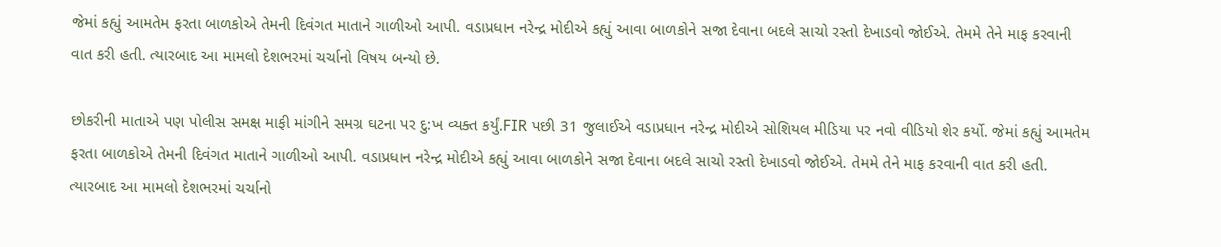જેમાં કહ્યું આમતેમ ફરતા બાળકોએ તેમની દિવંગત માતાને ગાળીઓ આપી. વડાપ્રધાન નરેન્દ્ર મોદીએ કહ્યું આવા બાળકોને સજા દેવાના બદલે સાચો રસ્તો દેખાડવો જોઈએ. તેમમે તેને માફ કરવાની વાત કરી હતી. ત્યારબાદ આ મામલો દેશભરમાં ચર્ચાનો વિષય બન્યો છે.

છોકરીની માતાએ પણ પોલીસ સમક્ષ માફી માંગીને સમગ્ર ઘટના પર દુ:ખ વ્યક્ત કર્યું.FIR પછી 31 જુલાઈએ વડાપ્રધાન નરેન્દ્ર મોદીએ સોશિયલ મીડિયા પર નવો વીડિયો શેર કર્યો. જેમાં કહ્યું આમતેમ ફરતા બાળકોએ તેમની દિવંગત માતાને ગાળીઓ આપી. વડાપ્રધાન નરેન્દ્ર મોદીએ કહ્યું આવા બાળકોને સજા દેવાના બદલે સાચો રસ્તો દેખાડવો જોઈએ. તેમમે તેને માફ કરવાની વાત કરી હતી. ત્યારબાદ આ મામલો દેશભરમાં ચર્ચાનો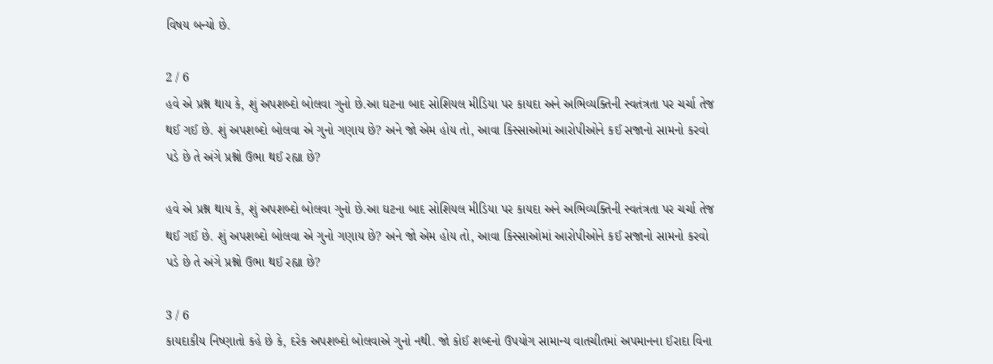વિષય બન્યો છે.

2 / 6
હવે એ પ્રશ્ન થાય કે, શું અપશબ્દો બોલવા ગુનો છે.આ ઘટના બાદ સોશિયલ મીડિયા પર કાયદા અને અભિવ્યક્તિની સ્વતંત્રતા પર ચર્ચા તેજ થઈ ગઈ છે. શું અપશબ્દો બોલવા એ ગુનો ગણાય છે? અને જો એમ હોય તો, આવા કિસ્સાઓમાં આરોપીઓને કઈ સજાનો સામનો કરવો પડે છે તે અંગે પ્રશ્નો ઉભા થઈ રહ્યા છે?

હવે એ પ્રશ્ન થાય કે, શું અપશબ્દો બોલવા ગુનો છે.આ ઘટના બાદ સોશિયલ મીડિયા પર કાયદા અને અભિવ્યક્તિની સ્વતંત્રતા પર ચર્ચા તેજ થઈ ગઈ છે. શું અપશબ્દો બોલવા એ ગુનો ગણાય છે? અને જો એમ હોય તો, આવા કિસ્સાઓમાં આરોપીઓને કઈ સજાનો સામનો કરવો પડે છે તે અંગે પ્રશ્નો ઉભા થઈ રહ્યા છે?

3 / 6
કાયદાકીય નિષ્ણાતો કહે છે કે, દરેક અપશબ્દો બોલવાએ ગુનો નથી. જો કોઈ શબ્દનો ઉપયોગ સામાન્ય વાતચીતમાં અપમાનના ઈરાદા વિના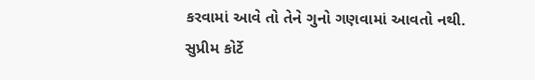કરવામાં આવે તો તેને ગુનો ગણવામાં આવતો નથી. સુપ્રીમ કોર્ટે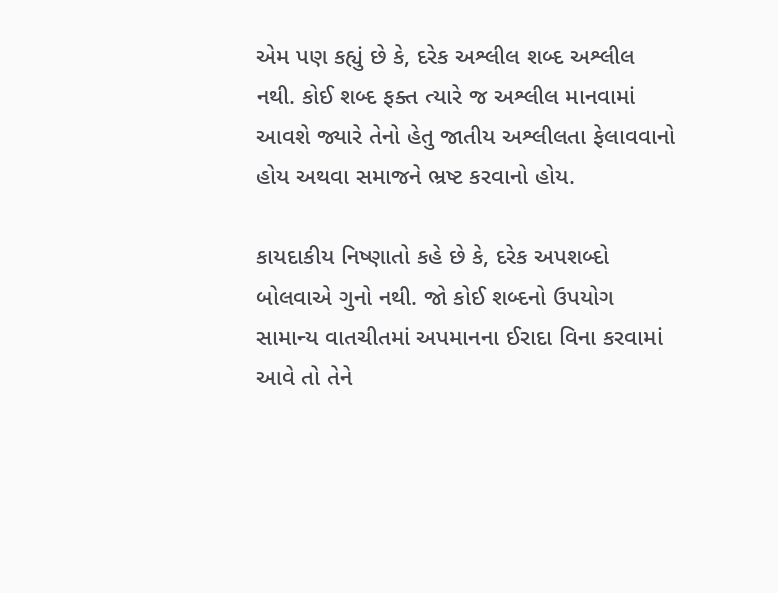એમ પણ કહ્યું છે કે, દરેક અશ્લીલ શબ્દ અશ્લીલ નથી. કોઈ શબ્દ ફક્ત ત્યારે જ અશ્લીલ માનવામાં આવશે જ્યારે તેનો હેતુ જાતીય અશ્લીલતા ફેલાવવાનો હોય અથવા સમાજને ભ્રષ્ટ કરવાનો હોય.

કાયદાકીય નિષ્ણાતો કહે છે કે, દરેક અપશબ્દો બોલવાએ ગુનો નથી. જો કોઈ શબ્દનો ઉપયોગ સામાન્ય વાતચીતમાં અપમાનના ઈરાદા વિના કરવામાં આવે તો તેને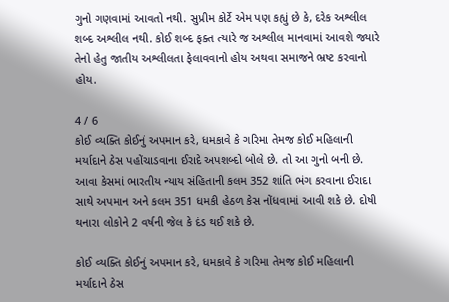ગુનો ગણવામાં આવતો નથી. સુપ્રીમ કોર્ટે એમ પણ કહ્યું છે કે, દરેક અશ્લીલ શબ્દ અશ્લીલ નથી. કોઈ શબ્દ ફક્ત ત્યારે જ અશ્લીલ માનવામાં આવશે જ્યારે તેનો હેતુ જાતીય અશ્લીલતા ફેલાવવાનો હોય અથવા સમાજને ભ્રષ્ટ કરવાનો હોય.

4 / 6
કોઈ વ્યક્તિ કોઈનું અપમાન કરે, ધમકાવે કે ગરિમા તેમજ કોઈ મહિલાની મર્યાદાને ઠેસ પહોંચાડવાના ઈરાદે અપશબ્દો બોલે છે. તો આ ગુનો બની છે. આવા કેસમાં ભારતીય ન્યાય સંહિતાની કલમ 352 શાંતિ ભંગ કરવાના ઈરાદા સાથે અપમાન અને કલમ 351 ધમકી હેઠળ કેસ નોંધવામાં આવી શકે છે. દોષી થનારા લોકોને 2 વર્ષની જેલ કે દંડ થઈ શકે છે.

કોઈ વ્યક્તિ કોઈનું અપમાન કરે, ધમકાવે કે ગરિમા તેમજ કોઈ મહિલાની મર્યાદાને ઠેસ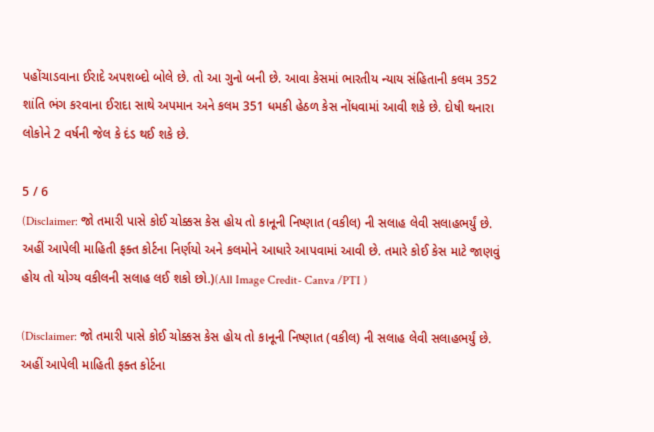પહોંચાડવાના ઈરાદે અપશબ્દો બોલે છે. તો આ ગુનો બની છે. આવા કેસમાં ભારતીય ન્યાય સંહિતાની કલમ 352 શાંતિ ભંગ કરવાના ઈરાદા સાથે અપમાન અને કલમ 351 ધમકી હેઠળ કેસ નોંધવામાં આવી શકે છે. દોષી થનારા લોકોને 2 વર્ષની જેલ કે દંડ થઈ શકે છે.

5 / 6
(Disclaimer: જો તમારી પાસે કોઈ ચોક્કસ કેસ હોય તો કાનૂની નિષ્ણાત (વકીલ) ની સલાહ લેવી સલાહભર્યું છે. અહીં આપેલી માહિતી ફક્ત કોર્ટના નિર્ણયો અને કલમોને આધારે આપવામાં આવી છે. તમારે કોઈ કેસ માટે જાણવું હોય તો યોગ્ય વકીલની સલાહ લઈ શકો છો.)(All Image Credit- Canva /PTI )

(Disclaimer: જો તમારી પાસે કોઈ ચોક્કસ કેસ હોય તો કાનૂની નિષ્ણાત (વકીલ) ની સલાહ લેવી સલાહભર્યું છે. અહીં આપેલી માહિતી ફક્ત કોર્ટના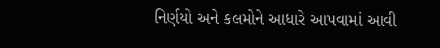નિર્ણયો અને કલમોને આધારે આપવામાં આવી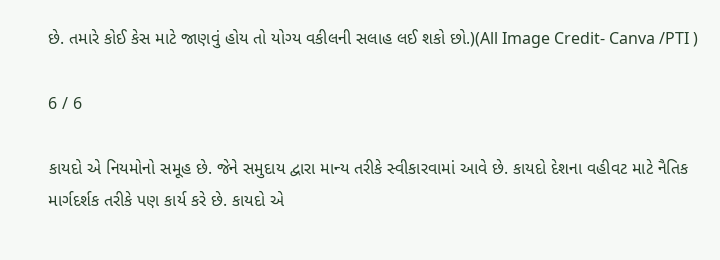છે. તમારે કોઈ કેસ માટે જાણવું હોય તો યોગ્ય વકીલની સલાહ લઈ શકો છો.)(All Image Credit- Canva /PTI )

6 / 6

કાયદો એ નિયમોનો સમૂહ છે. જેને સમુદાય દ્વારા માન્ય તરીકે સ્વીકારવામાં આવે છે. કાયદો દેશના વહીવટ માટે નૈતિક માર્ગદર્શક તરીકે પણ કાર્ય કરે છે. કાયદો એ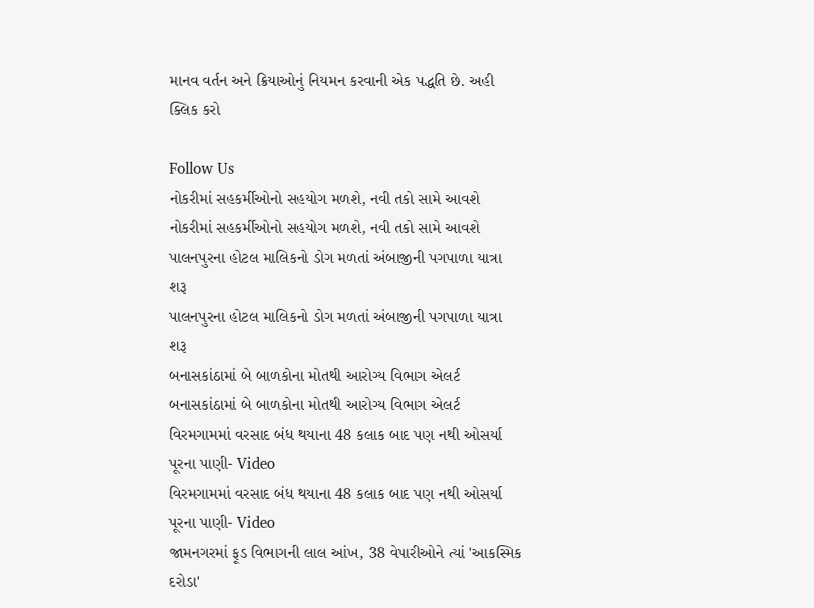માનવ વર્તન અને ક્રિયાઓનું નિયમન કરવાની એક પદ્ધતિ છે. અહી ક્લિક કરો

Follow Us
નોકરીમાં સહકર્મીઓનો સહયોગ મળશે, નવી તકો સામે આવશે
નોકરીમાં સહકર્મીઓનો સહયોગ મળશે, નવી તકો સામે આવશે
પાલનપુરના હોટલ માલિકનો ડોગ મળતાં અંબાજીની પગપાળા યાત્રા શરૂ
પાલનપુરના હોટલ માલિકનો ડોગ મળતાં અંબાજીની પગપાળા યાત્રા શરૂ
બનાસકાંઠામાં બે બાળકોના મોતથી આરોગ્ય વિભાગ એલર્ટ
બનાસકાંઠામાં બે બાળકોના મોતથી આરોગ્ય વિભાગ એલર્ટ
વિરમગામમાં વરસાદ બંધ થયાના 48 કલાક બાદ પણ નથી ઓસર્યા પૂરના પાણી- Video
વિરમગામમાં વરસાદ બંધ થયાના 48 કલાક બાદ પણ નથી ઓસર્યા પૂરના પાણી- Video
જામનગરમાં ફૂડ વિભાગની લાલ આંખ, 38 વેપારીઓને ત્યાં 'આકસ્મિક દરોડા'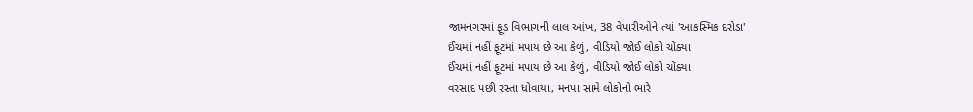જામનગરમાં ફૂડ વિભાગની લાલ આંખ, 38 વેપારીઓને ત્યાં 'આકસ્મિક દરોડા'
ઈંચમાં નહીં ફૂટમાં મપાય છે આ કેળું, વીડિયો જોઈ લોકો ચોંક્યા
ઈંચમાં નહીં ફૂટમાં મપાય છે આ કેળું, વીડિયો જોઈ લોકો ચોંક્યા
વરસાદ પછી રસ્તા ધોવાયા, મનપા સામે લોકોનો ભારે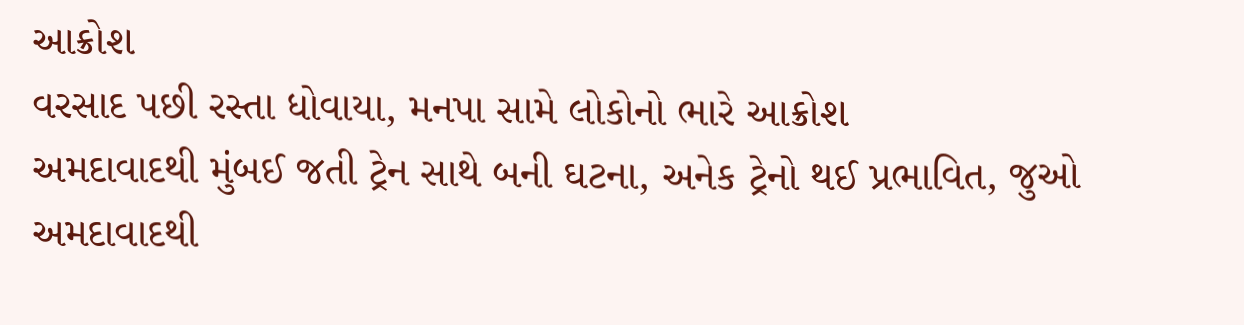આક્રોશ
વરસાદ પછી રસ્તા ધોવાયા, મનપા સામે લોકોનો ભારે આક્રોશ
અમદાવાદથી મુંબઈ જતી ટ્રેન સાથે બની ઘટના, અનેક ટ્રેનો થઈ પ્રભાવિત, જુઓ
અમદાવાદથી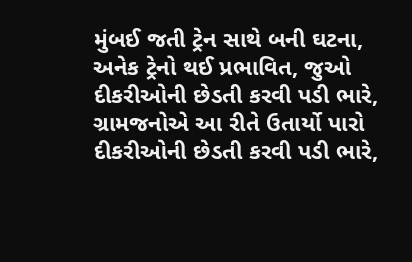મુંબઈ જતી ટ્રેન સાથે બની ઘટના, અનેક ટ્રેનો થઈ પ્રભાવિત, જુઓ
દીકરીઓની છેડતી કરવી પડી ભારે, ગ્રામજનોએ આ રીતે ઉતાર્યો પારો
દીકરીઓની છેડતી કરવી પડી ભારે,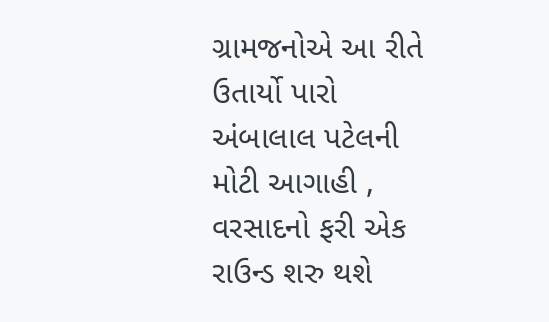ગ્રામજનોએ આ રીતે ઉતાર્યો પારો
અંબાલાલ પટેલની મોટી આગાહી , વરસાદનો ફરી એક રાઉન્ડ શરુ થશે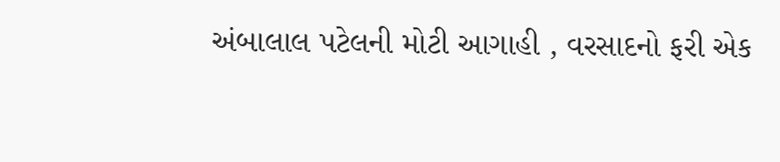અંબાલાલ પટેલની મોટી આગાહી , વરસાદનો ફરી એક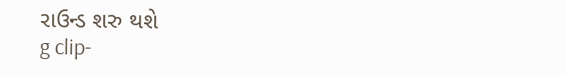રાઉન્ડ શરુ થશે
g clip-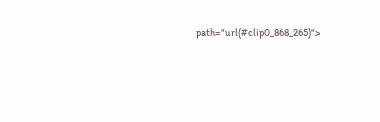path="url(#clip0_868_265)">